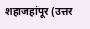शहाजहांपूर (उत्तर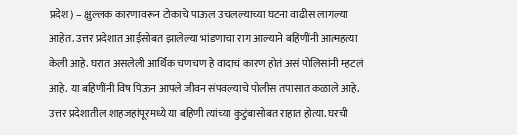प्रदेश) – क्षुल्लक कारणावरून टोकाचे पाऊल उचलल्याच्या घटना वाढीस लागल्या आहेत. उत्तर प्रदेशात आईसोबत झालेल्या भांडणाचा राग आल्याने बहिणींनी आत्महत्या केली आहे. घरात असलेली आर्थिक चणचण हे वादाचं कारण होतं असं पोलिसांनी म्हटलं आहे. या बहिणींनी विष पिऊन आपले जीवन संपवल्याचे पोलीस तपासात कळाले आहे.
उत्तर प्रदेशातील शाहजहांपूरमध्ये या बहिणी त्यांच्या कुटुंबासोबत राहात होत्या. घरची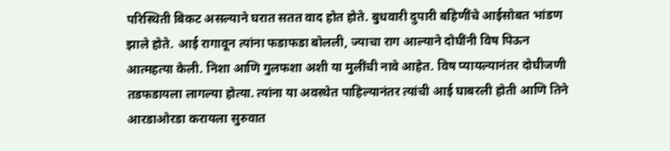परिस्थिती बिकट असल्याने घरात सतत वाद होत होते. बुधवारी दुपारी बहिणींचे आईसोबत भांडण झाले होते. आई रागावून त्यांना फडाफडा बोलली, ज्याचा राग आल्याने दोघींनी विष पिऊन आत्महत्या केली. निशा आणि गुलफशा अशी या मुलींची नावे आहेत. विष प्यायल्यानंतर दोघीजणी तडफडायला लागल्या होत्या. त्यांना या अवस्थेत पाहिल्यानंतर त्यांची आई घाबरली होती आणि तिने आरडाओरडा करायला सुरुवात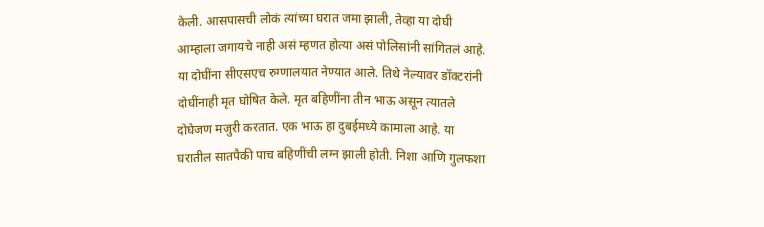केली. आसपासची लोकं त्यांच्या घरात जमा झाली, तेव्हा या दोघी आम्हाला जगायचे नाही असं म्हणत होत्या असं पोलिसांनी सांगितलं आहे.
या दोघींना सीएसएच रुग्णालयात नेण्यात आले. तिथे नेल्यावर डॉक्टरांनी दोघींनाही मृत घोषित केले. मृत बहिणींना तीन भाऊ असून त्यातले दोघेजण मजुरी करतात. एक भाऊ हा दुबईमध्ये कामाला आहे. या घरातील सातपैकी पाच बहिणींची लग्न झाली होती. निशा आणि गुलफशा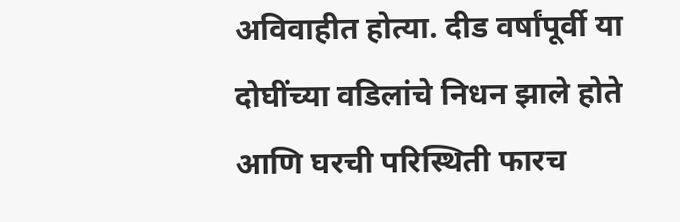अविवाहीत होत्या. दीड वर्षांपूर्वी या दोघींच्या वडिलांचे निधन झाले होते आणि घरची परिस्थिती फारच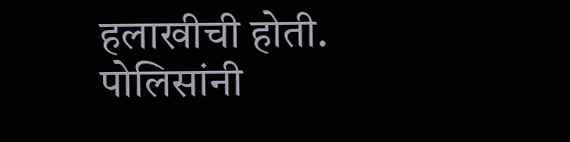हलाखीची होती. पोलिसांनी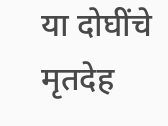या दोघींचे मृतदेह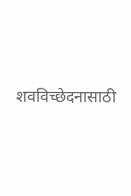शवविच्छेदनासाठी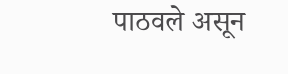पाठवले असून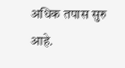अधिक तपास सुरु आहे.